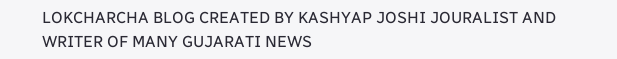LOKCHARCHA BLOG CREATED BY KASHYAP JOSHI JOURALIST AND WRITER OF MANY GUJARATI NEWS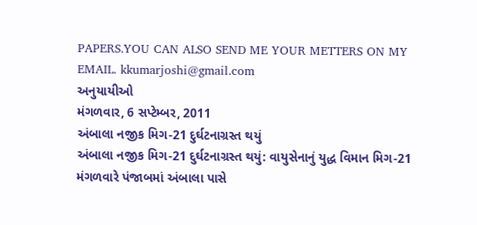PAPERS.YOU CAN ALSO SEND ME YOUR METTERS ON MY
EMAIL. kkumarjoshi@gmail.com
અનુયાયીઓ
મંગળવાર, 6 સપ્ટેમ્બર, 2011
અંબાલા નજીક મિગ-21 દુર્ઘટનાગ્રસ્ત થયું
અંબાલા નજીક મિગ-21 દુર્ઘટનાગ્રસ્ત થયું: વાયુસેનાનું યુદ્ધ વિમાન મિગ-21 મંગળવારે પંજાબમાં અંબાલા પાસે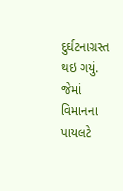દુર્ઘટનાગ્રસ્ત થઇ ગયું. જેમાં વિમાનના પાયલટે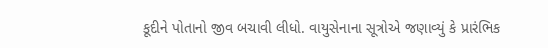કૂદીને પોતાનો જીવ બચાવી લીધો. વાયુસેનાના સૂત્રોએ જણાવ્યું કે પ્રારંભિક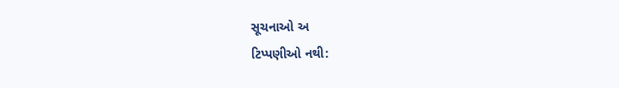સૂચનાઓ અ
ટિપ્પણીઓ નથી: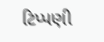ટિપ્પણી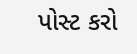પોસ્ટ કરો